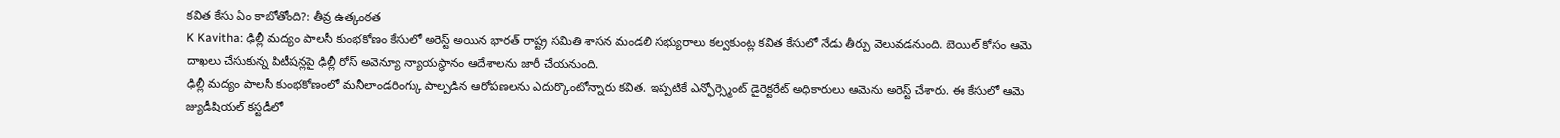కవిత కేసు ఏం కాబోతోంది?: తీవ్ర ఉత్కంఠత
K Kavitha: ఢిల్లీ మద్యం పాలసీ కుంభకోణం కేసులో అరెస్ట్ అయిన భారత్ రాష్ట్ర సమితి శాసన మండలి సభ్యురాలు కల్వకుంట్ల కవిత కేసులో నేడు తీర్పు వెలువడనుంది. బెయిల్ కోసం ఆమె దాఖలు చేసుకున్న పిటీషన్లపై ఢిల్లీ రోస్ అవెన్యూ న్యాయస్థానం ఆదేశాలను జారీ చేయనుంది.
ఢిల్లీ మద్యం పాలసీ కుంభకోణంలో మనీలాండరింగ్కు పాల్పడిన ఆరోపణలను ఎదుర్కొంటోన్నారు కవిత. ఇప్పటికే ఎన్ఫోర్స్మెంట్ డైరెక్టరేట్ అధికారులు ఆమెను అరెస్ట్ చేశారు. ఈ కేసులో ఆమె జ్యుడీషియల్ కస్టడీలో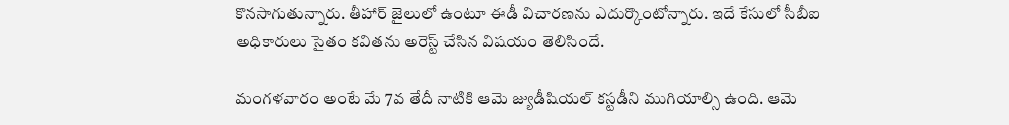కొనసాగుతున్నారు. తీహార్ జైలులో ఉంటూ ఈడీ విచారణను ఎదుర్కొంటోన్నారు. ఇదే కేసులో సీబీఐ అధికారులు సైతం కవితను అరెస్ట్ చేసిన విషయం తెలిసిందే.

మంగళవారం అంటే మే 7వ తేదీ నాటికి ఆమె జ్యుడీషియల్ కస్టడీని ముగియాల్సి ఉంది. ఆమె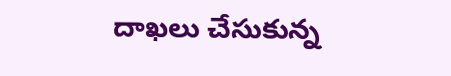దాఖలు చేసుకున్న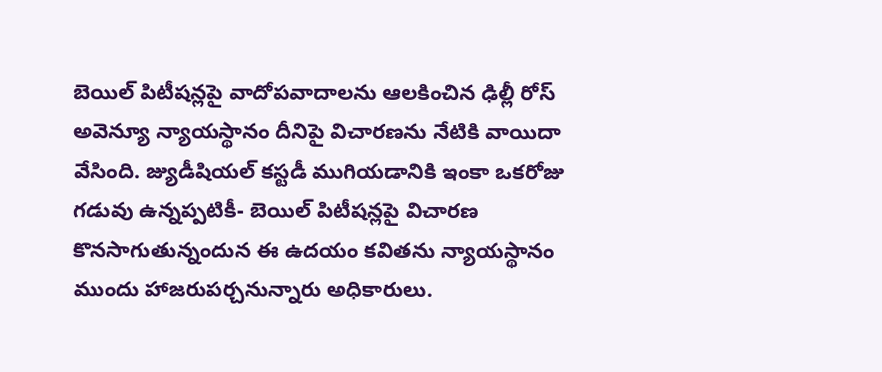బెయిల్ పిటీషన్లపై వాదోపవాదాలను ఆలకించిన ఢిల్లీ రోస్ అవెన్యూ న్యాయస్థానం దీనిపై విచారణను నేటికి వాయిదా వేసింది. జ్యుడీషియల్ కస్టడీ ముగియడానికి ఇంకా ఒకరోజు గడువు ఉన్నప్పటికీ- బెయిల్ పిటీషన్లపై విచారణ కొనసాగుతున్నందున ఈ ఉదయం కవితను న్యాయస్థానం ముందు హాజరుపర్చనున్నారు అధికారులు.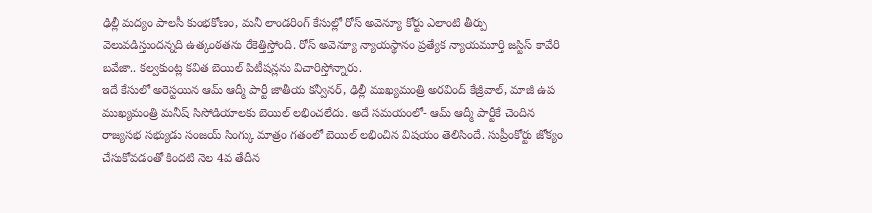ఢిల్లీ మద్యం పాలసీ కుంభకోణం, మనీ లాండరింగ్ కేసుల్లో రోస్ అవెన్యూ కోర్టు ఎలాంటి తీర్పు వెలువడిస్తుందన్నది ఉత్కంఠతను రేకెత్తిస్తోంది. రోస్ అవెన్యూ న్యాయస్థానం ప్రత్యేక న్యాయమూర్తి జస్టిస్ కావేరి బవేజా.. కల్వకుంట్ల కవిత బెయిల్ పిటీషన్లను విచారిస్తోన్నారు.
ఇదే కేసులో అరెస్టయిన ఆమ్ ఆద్మీ పార్టీ జాతీయ కన్వీనర్, ఢిల్లీ ముఖ్యమంత్రి అరవింద్ కేజ్రీవాల్, మాజీ ఉప ముఖ్యమంత్రి మనీష్ సిసోడియాలకు బెయిల్ లభించలేదు. అదే సమయంలో- ఆమ్ ఆద్మీ పార్టీకే చెందిన రాజ్యసభ సభ్యుడు సంజయ్ సింగ్కు మాత్రం గతంలో బెయిల్ లభించిన విషయం తెలిసిందే. సుప్రీంకోర్టు జోక్యం చేసుకోవడంతో కిందటి నెల 4వ తేదీన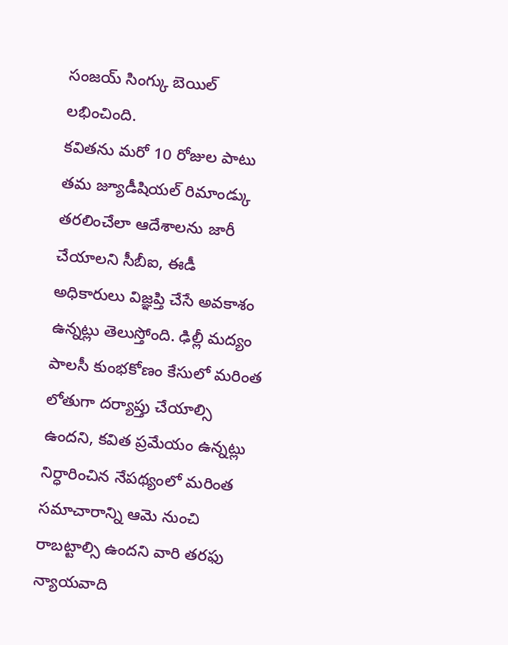సంజయ్ సింగ్కు బెయిల్ లభించింది.
కవితను మరో 10 రోజుల పాటు తమ జ్యూడీషియల్ రిమాండ్కు తరలించేలా ఆదేశాలను జారీ చేయాలని సీబీఐ, ఈడీ అధికారులు విజ్ఞప్తి చేసే అవకాశం ఉన్నట్లు తెలుస్తోంది. ఢిల్లీ మద్యం పాలసీ కుంభకోణం కేసులో మరింత లోతుగా దర్యాప్తు చేయాల్సి ఉందని, కవిత ప్రమేయం ఉన్నట్లు నిర్ధారించిన నేపథ్యంలో మరింత సమాచారాన్ని ఆమె నుంచి రాబట్టాల్సి ఉందని వారి తరఫు న్యాయవాది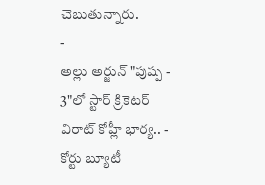చెబుతున్నారు.
-
అల్లు అర్జున్ "పుష్ప - 3"లో స్టార్ క్రికెటర్ విరాట్ కోహ్లీ భార్య.. -
కోర్టు బ్యూటీ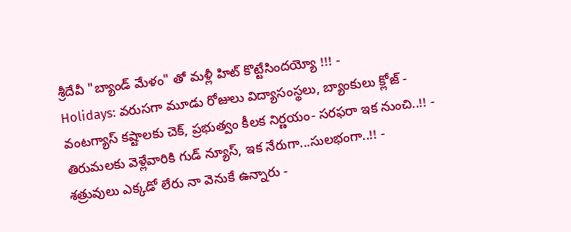శ్రీదేవీ "బ్యాండ్ మేళం" తో మళ్లీ హిట్ కొట్టేసిందయ్యో !!! -
Holidays: వరుసగా మూడు రోజులు విద్యాసంస్థలు, బ్యాంకులు క్లోజ్ -
వంటగ్యాస్ కష్టాలకు చెక్, ప్రభుత్వం కీలక నిర్ణయం- సరఫరా ఇక నుంచి..!! -
తిరుమలకు వెళ్లేవారికి గుడ్ న్యూస్, ఇక నేరుగా...సులభంగా..!! -
శత్రువులు ఎక్కడో లేరు నా వెనుకే ఉన్నారు -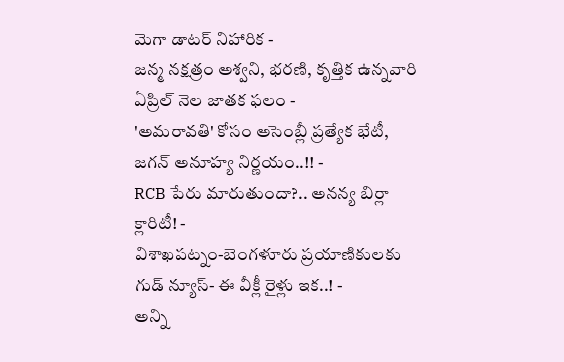మెగా డాటర్ నిహారిక -
జన్మ నక్షత్రం అశ్వని, భరణి, కృత్తిక ఉన్నవారి ఏప్రిల్ నెల జాతక ఫలం -
'అమరావతి' కోసం అసెంబ్లీ ప్రత్యేక భేటీ, జగన్ అనూహ్య నిర్ణయం..!! -
RCB పేరు మారుతుందా?.. అనన్య బిర్లా క్లారిటీ! -
విశాఖపట్నం-బెంగళూరు ప్రయాణికులకు గుడ్ న్యూస్- ఈ వీక్లీ రైళ్లు ఇక..! -
అన్ని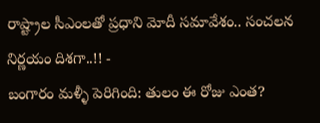రాష్ట్రాల సీఎంలతో ప్రధాని మోదీ సమావేశం.. సంచలన నిర్ణయం దిశగా..!! -
బంగారం మళ్ళీ పెరిగింది: తులం ఈ రోజు ఎంత?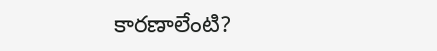కారణాలేంటి?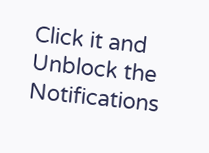Click it and Unblock the Notifications